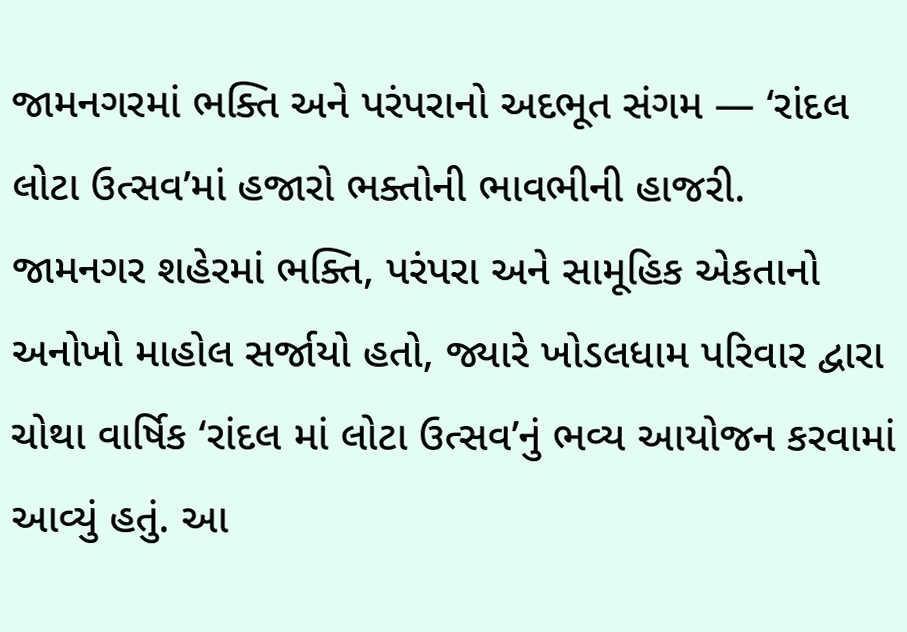જામનગરમાં ભક્તિ અને પરંપરાનો અદભૂત સંગમ — ‘રાંદલ લોટા ઉત્સવ’માં હજારો ભક્તોની ભાવભીની હાજરી.
જામનગર શહેરમાં ભક્તિ, પરંપરા અને સામૂહિક એકતાનો અનોખો માહોલ સર્જાયો હતો, જ્યારે ખોડલધામ પરિવાર દ્વારા ચોથા વાર્ષિક ‘રાંદલ માં લોટા ઉત્સવ’નું ભવ્ય આયોજન કરવામાં આવ્યું હતું. આ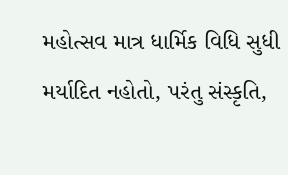મહોત્સવ માત્ર ધાર્મિક વિધિ સુધી મર્યાદિત નહોતો, પરંતુ સંસ્કૃતિ,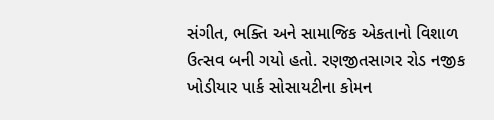સંગીત, ભક્તિ અને સામાજિક એકતાનો વિશાળ ઉત્સવ બની ગયો હતો. રણજીતસાગર રોડ નજીક ખોડીયાર પાર્ક સોસાયટીના કોમન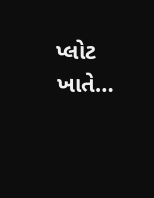પ્લોટ ખાતે…